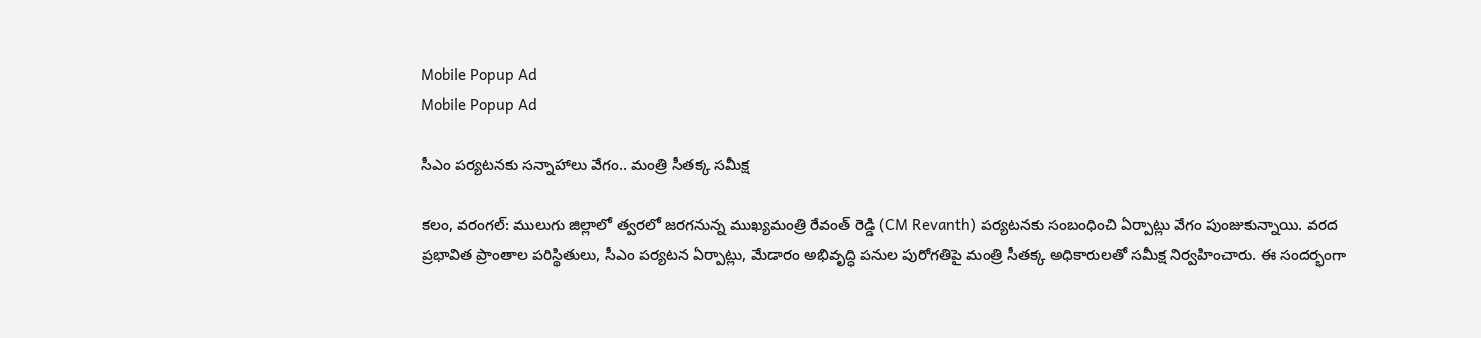Mobile Popup Ad
Mobile Popup Ad

సీఎం పర్యటనకు సన్నాహాలు వేగం.. మంత్రి సీతక్క సమీక్ష

కలం, వరంగల్: ములుగు జిల్లాలో త్వరలో జరగనున్న ముఖ్యమంత్రి రేవంత్ రెడ్డి (CM Revanth) పర్యటనకు సంబంధించి ఏర్పాట్లు వేగం పుంజుకున్నాయి. వరద ప్రభావిత ప్రాంతాల పరిస్థితులు, సీఎం పర్యటన ఏర్పాట్లు, మేడారం అభివృద్ధి పనుల పురోగతిపై మంత్రి సీతక్క అధికారులతో సమీక్ష నిర్వహించారు. ఈ సందర్భంగా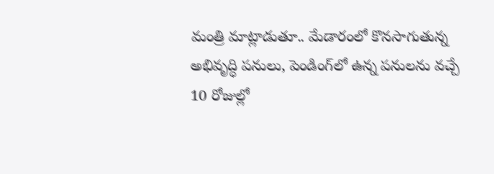మంత్రి మాట్లాడుతూ.. మేడారంలో కొనసాగుతున్న అభివృద్ధి పనులు, పెండింగ్‌లో ఉన్న పనులను వచ్చే 10 రోజుల్లో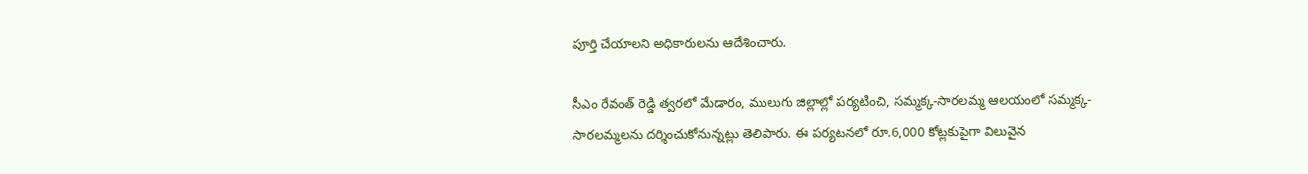పూర్తి చేయాలని అధికారులను ఆదేశించారు.

సీఎం రేవంత్ రెడ్డి త్వరలో మేడారం, ములుగు జిల్లాల్లో పర్యటించి, సమ్మక్క-సారలమ్మ ఆలయంలో సమ్మక్క-సారలమ్మలను దర్శించుకోనున్నట్లు తెలిపారు. ఈ పర్యటనలో రూ.6,000 కోట్లకుపైగా విలువైన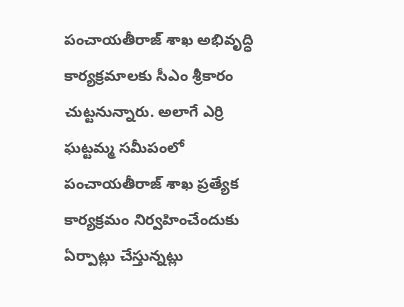పంచాయతీరాజ్ శాఖ అభివృద్ధి కార్యక్రమాలకు సీఎం శ్రీకారం చుట్టనున్నారు. అలాగే ఎర్రి ఘట్టమ్మ సమీపంలో పంచాయతీరాజ్ శాఖ ప్రత్యేక కార్యక్రమం నిర్వహించేందుకు ఏర్పాట్లు చేస్తున్నట్లు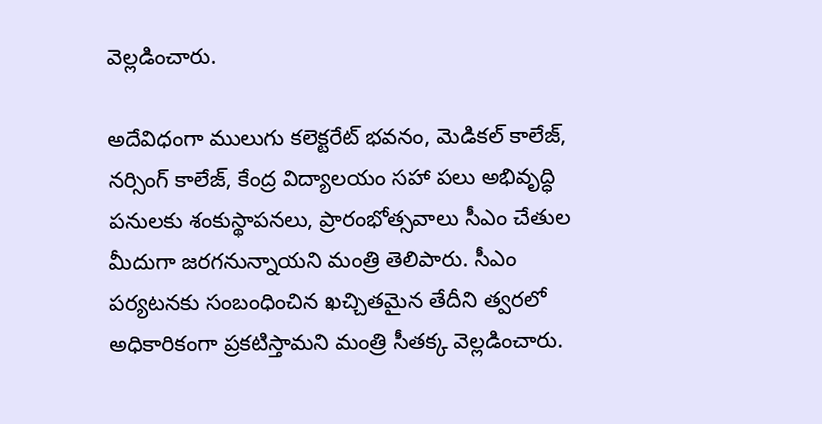వెల్లడించారు.

అదేవిధంగా ములుగు కలెక్టరేట్ భవనం, మెడికల్ కాలేజ్, నర్సింగ్ కాలేజ్, కేంద్ర విద్యాలయం సహా పలు అభివృద్ధి పనులకు శంకుస్థాపనలు, ప్రారంభోత్సవాలు సీఎం చేతుల మీదుగా జరగనున్నాయని మంత్రి తెలిపారు. సీఎం పర్యటనకు సంబంధించిన ఖచ్చితమైన తేదీని త్వరలో అధికారికంగా ప్రకటిస్తామని మంత్రి సీతక్క వెల్లడించారు.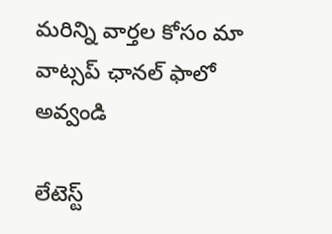మ‌రిన్ని వార్త‌ల కోసం మా వాట్స‌ప్ ఛాన‌ల్ ఫాలో అవ్వండి

లేటెస్ట్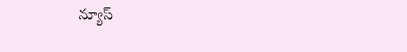న్యూస్‌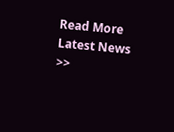Read More Latest News >>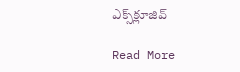ఎక్స్‌క్లూజివ్‌

Read More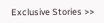Exclusive Stories >>